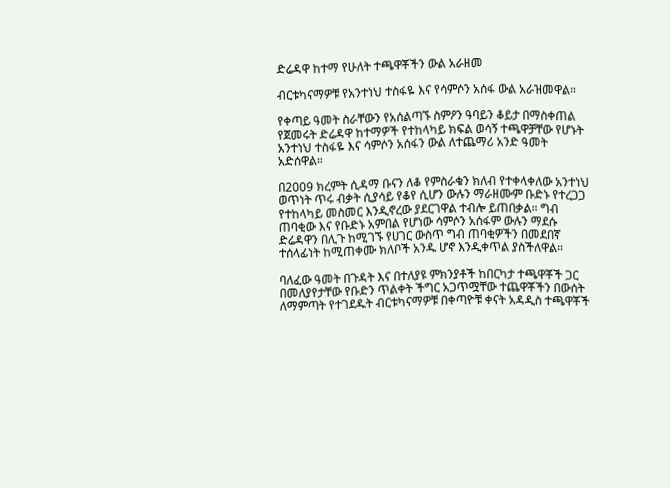ድሬዳዋ ከተማ የሁለት ተጫዋቾችን ውል አራዘመ

ብርቱካናማዎቹ የአንተነህ ተስፋዬ እና የሳምሶን አሰፋ ውል አራዝመዋል።

የቀጣይ ዓመት ስራቸውን የአሰልጣኙ ስምዖን ዓባይን ቆይታ በማስቀጠል የጀመሩት ድሬዳዋ ከተማዎች የተከላካይ ክፍል ወሳኝ ተጫዋቻቸው የሆኑት አንተነህ ተስፋዬ እና ሳምሶን አሰፋን ውል ለተጨማሪ አንድ ዓመት አድሰዋል።

በ2009 ክረምት ሲዳማ ቡናን ለቆ የምስራቁን ክለብ የተቀላቀለው አንተነህ ወጥነት ጥሩ ብቃት ሲያሳይ የቆየ ሲሆን ውሉን ማራዘሙም ቡድኑ የተረጋጋ የተከላካይ መስመር እንዲኖረው ያደርገዋል ተብሎ ይጠበቃል። ግብ ጠባቂው እና የቡድኑ አምበል የሆነው ሳምሶን አሰፋም ውሉን ማደሱ ድሬዳዋን በሊጉ ከሚገኙ የሀገር ውስጥ ግብ ጠባቂዎችን በመደበኛ ተሰላፊነት ከሚጠቀሙ ክለቦች አንዱ ሆኖ እንዲቀጥል ያስችለዋል።

ባለፈው ዓመት በጉዳት እና በተለያዩ ምክንያቶች ከበርካታ ተጫዋቾች ጋር በመለያየታቸው የቡድን ጥልቀት ችግር አጋጥሟቸው ተጨዋቾችን በውሰት ለማምጣት የተገደዱት ብርቱካናማዎቹ በቀጣዮቹ ቀናት አዳዲስ ተጫዋቾች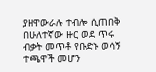ያዘዋውራሉ ተብሎ ሲጠበቅ በሁለተኛው ዙር ወደ ጥሩ ብቃት መጥቶ የቡድኑ ወሳኝ ተጫዋች መሆን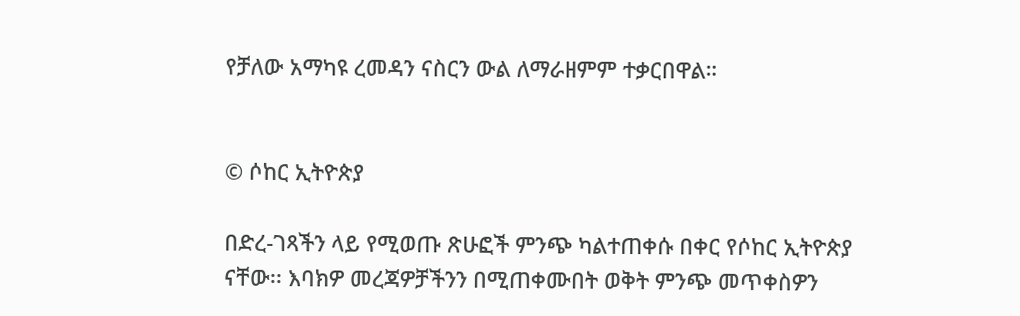የቻለው አማካዩ ረመዳን ናስርን ውል ለማራዘምም ተቃርበዋል።


© ሶከር ኢትዮጵያ

በድረ-ገጻችን ላይ የሚወጡ ጽሁፎች ምንጭ ካልተጠቀሱ በቀር የሶከር ኢትዮጵያ ናቸው፡፡ እባክዎ መረጃዎቻችንን በሚጠቀሙበት ወቅት ምንጭ መጥቀስዎን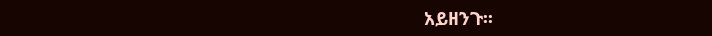አይዘንጉ፡፡